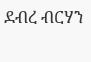ደብረ ብርሃን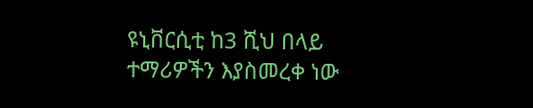ዩኒቨርሲቲ ከ3 ሺህ በላይ ተማሪዎችን እያስመረቀ ነው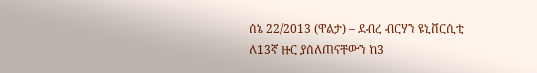ሰኔ 22/2013 (ዋልታ) – ደብረ ብርሃን ዩኒቨርሲቲ ለ13ኛ ዙር ያሰለጠናቸውን ከ3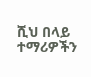ሺህ በላይ ተማሪዎችን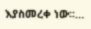እያስመረቀ ነው፡፡…